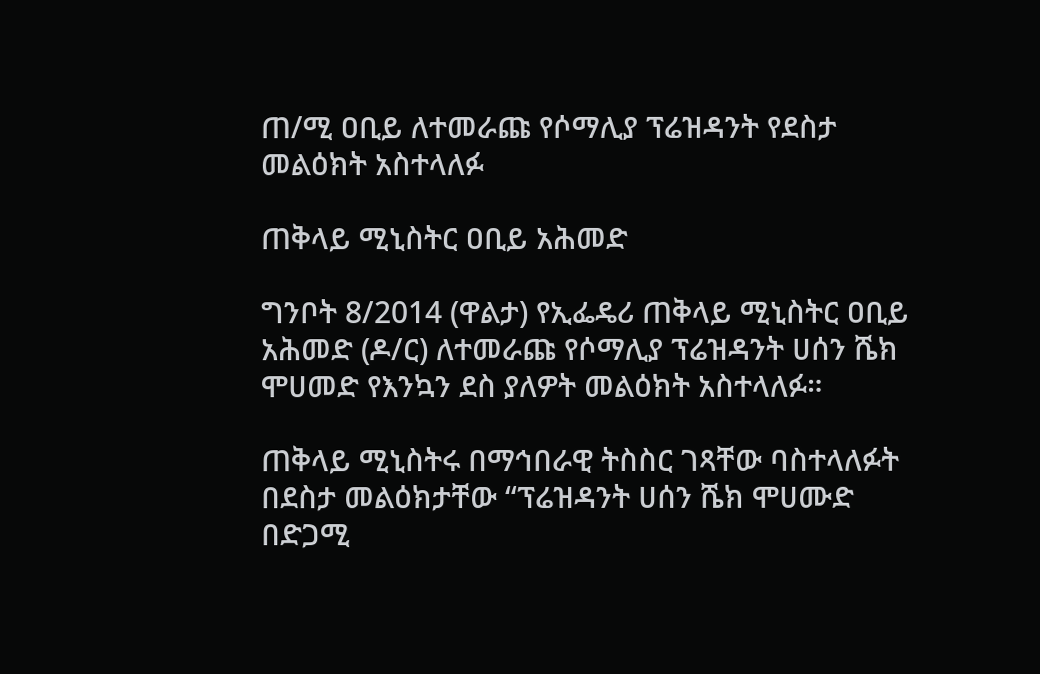ጠ/ሚ ዐቢይ ለተመራጩ የሶማሊያ ፕሬዝዳንት የደስታ መልዕክት አስተላለፉ

ጠቅላይ ሚኒስትር ዐቢይ አሕመድ

ግንቦት 8/2014 (ዋልታ) የኢፌዴሪ ጠቅላይ ሚኒስትር ዐቢይ አሕመድ (ዶ/ር) ለተመራጩ የሶማሊያ ፕሬዝዳንት ሀሰን ሼክ ሞሀመድ የእንኳን ደስ ያለዎት መልዕክት አስተላለፉ።

ጠቅላይ ሚኒስትሩ በማኅበራዊ ትስስር ገጻቸው ባስተላለፉት በደስታ መልዕክታቸው “ፕሬዝዳንት ሀሰን ሼክ ሞሀሙድ በድጋሚ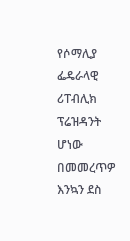የሶማሊያ ፌዴራላዊ ሪፐብሊክ ፕሬዝዳንት ሆነው በመመረጥዎ እንኳን ደስ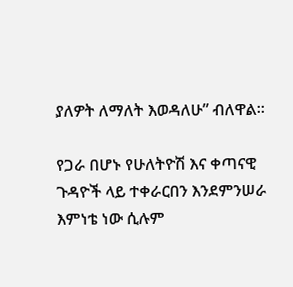ያለዎት ለማለት እወዳለሁ” ብለዋል።

የጋራ በሆኑ የሁለትዮሽ እና ቀጣናዊ ጉዳዮች ላይ ተቀራርበን እንደምንሠራ እምነቴ ነው ሲሉም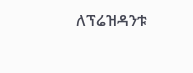ለፕሬዝዳንቱ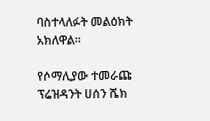ባስተላለፉት መልዕክት አክለዋል።

የሶማሊያው ተመራጩ ፕሬዝዳንት ሀሰን ሼክ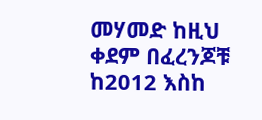መሃመድ ከዚህ ቀደም በፈረንጆቹ ከ2012 እስከ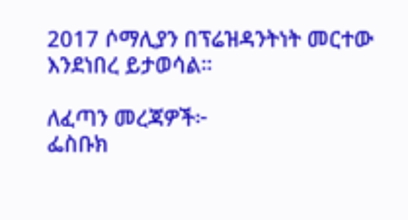2017 ሶማሊያን በፕሬዝዳንትነት መርተው እንደነበረ ይታወሳል።

ለፈጣን መረጃዎች፦
ፌስቡክ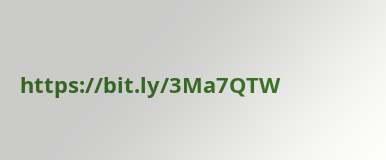https://bit.ly/3Ma7QTW